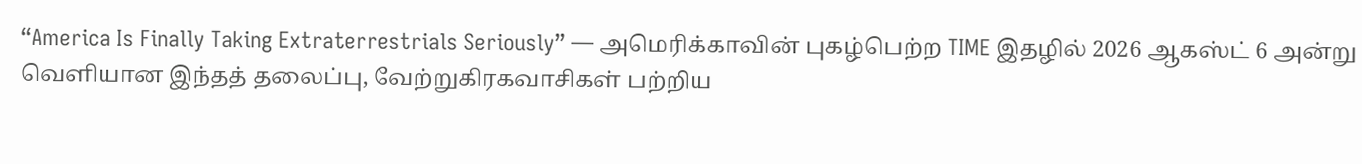“America Is Finally Taking Extraterrestrials Seriously” — அமெரிக்காவின் புகழ்பெற்ற TIME இதழில் 2026 ஆகஸ்ட் 6 அன்று வெளியான இந்தத் தலைப்பு, வேற்றுகிரகவாசிகள் பற்றிய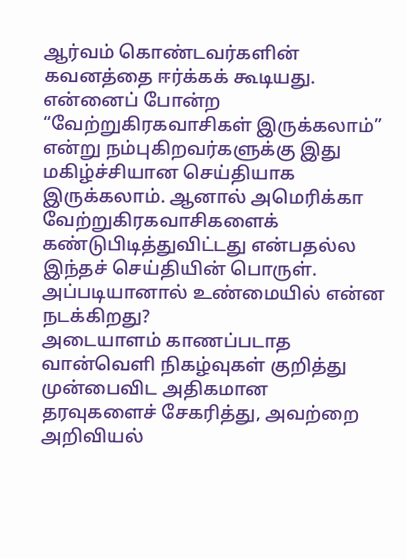ஆர்வம் கொண்டவர்களின் கவனத்தை ஈர்க்கக் கூடியது.
என்னைப் போன்ற “வேற்றுகிரகவாசிகள் இருக்கலாம்” என்று நம்புகிறவர்களுக்கு இது மகிழ்ச்சியான செய்தியாக இருக்கலாம். ஆனால் அமெரிக்கா வேற்றுகிரகவாசிகளைக் கண்டுபிடித்துவிட்டது என்பதல்ல இந்தச் செய்தியின் பொருள்.
அப்படியானால் உண்மையில் என்ன நடக்கிறது?
அடையாளம் காணப்படாத வான்வெளி நிகழ்வுகள் குறித்து முன்பைவிட அதிகமான தரவுகளைச் சேகரித்து, அவற்றை அறிவியல்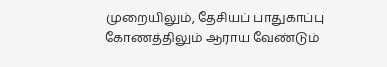முறையிலும், தேசியப் பாதுகாப்பு கோணத்திலும் ஆராய வேண்டும்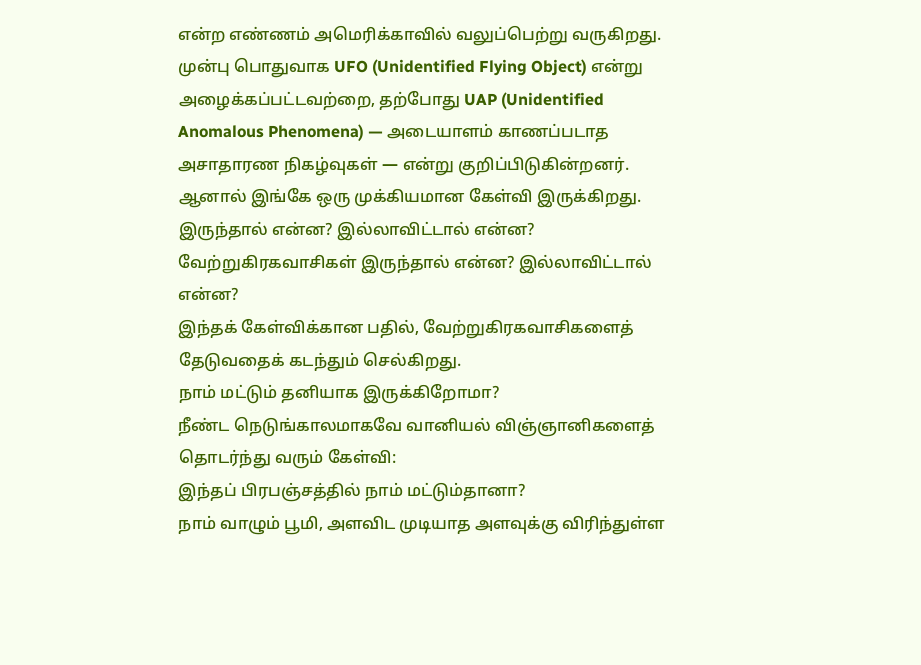என்ற எண்ணம் அமெரிக்காவில் வலுப்பெற்று வருகிறது.
முன்பு பொதுவாக UFO (Unidentified Flying Object) என்று அழைக்கப்பட்டவற்றை, தற்போது UAP (Unidentified Anomalous Phenomena) — அடையாளம் காணப்படாத அசாதாரண நிகழ்வுகள் — என்று குறிப்பிடுகின்றனர்.
ஆனால் இங்கே ஒரு முக்கியமான கேள்வி இருக்கிறது.
இருந்தால் என்ன? இல்லாவிட்டால் என்ன?
வேற்றுகிரகவாசிகள் இருந்தால் என்ன? இல்லாவிட்டால் என்ன?
இந்தக் கேள்விக்கான பதில், வேற்றுகிரகவாசிகளைத் தேடுவதைக் கடந்தும் செல்கிறது.
நாம் மட்டும் தனியாக இருக்கிறோமா?
நீண்ட நெடுங்காலமாகவே வானியல் விஞ்ஞானிகளைத் தொடர்ந்து வரும் கேள்வி:
இந்தப் பிரபஞ்சத்தில் நாம் மட்டும்தானா?
நாம் வாழும் பூமி, அளவிட முடியாத அளவுக்கு விரிந்துள்ள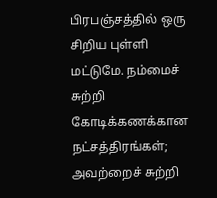பிரபஞ்சத்தில் ஒரு சிறிய புள்ளி மட்டுமே. நம்மைச் சுற்றி கோடிக்கணக்கான நட்சத்திரங்கள்; அவற்றைச் சுற்றி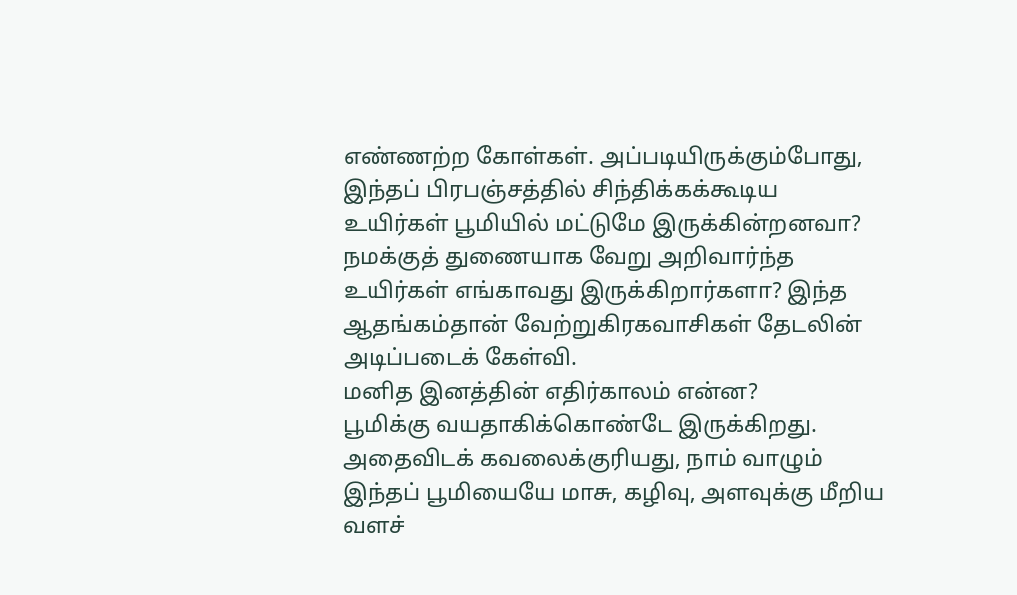எண்ணற்ற கோள்கள். அப்படியிருக்கும்போது, இந்தப் பிரபஞ்சத்தில் சிந்திக்கக்கூடிய உயிர்கள் பூமியில் மட்டுமே இருக்கின்றனவா?
நமக்குத் துணையாக வேறு அறிவார்ந்த உயிர்கள் எங்காவது இருக்கிறார்களா? இந்த ஆதங்கம்தான் வேற்றுகிரகவாசிகள் தேடலின் அடிப்படைக் கேள்வி.
மனித இனத்தின் எதிர்காலம் என்ன?
பூமிக்கு வயதாகிக்கொண்டே இருக்கிறது. அதைவிடக் கவலைக்குரியது, நாம் வாழும் இந்தப் பூமியையே மாசு, கழிவு, அளவுக்கு மீறிய வளச்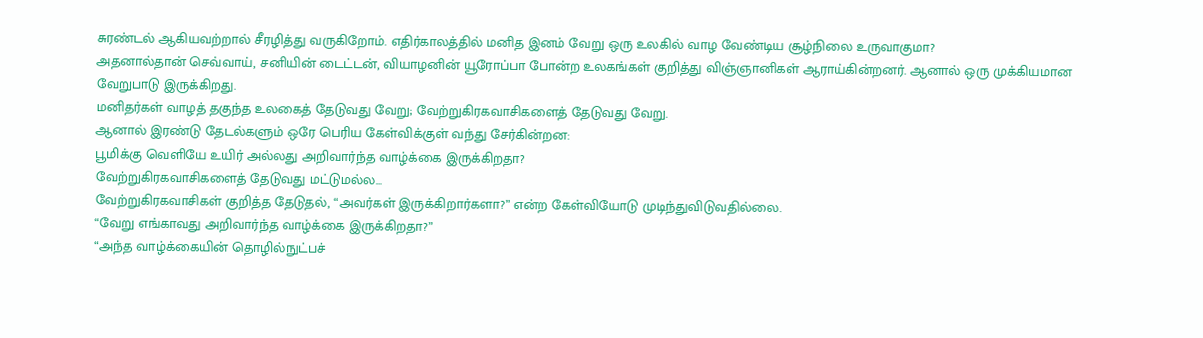சுரண்டல் ஆகியவற்றால் சீரழித்து வருகிறோம். எதிர்காலத்தில் மனித இனம் வேறு ஒரு உலகில் வாழ வேண்டிய சூழ்நிலை உருவாகுமா?
அதனால்தான் செவ்வாய், சனியின் டைட்டன், வியாழனின் யூரோப்பா போன்ற உலகங்கள் குறித்து விஞ்ஞானிகள் ஆராய்கின்றனர். ஆனால் ஒரு முக்கியமான வேறுபாடு இருக்கிறது.
மனிதர்கள் வாழத் தகுந்த உலகைத் தேடுவது வேறு; வேற்றுகிரகவாசிகளைத் தேடுவது வேறு.
ஆனால் இரண்டு தேடல்களும் ஒரே பெரிய கேள்விக்குள் வந்து சேர்கின்றன:
பூமிக்கு வெளியே உயிர் அல்லது அறிவார்ந்த வாழ்க்கை இருக்கிறதா?
வேற்றுகிரகவாசிகளைத் தேடுவது மட்டுமல்ல...
வேற்றுகிரகவாசிகள் குறித்த தேடுதல், “அவர்கள் இருக்கிறார்களா?” என்ற கேள்வியோடு முடிந்துவிடுவதில்லை.
“வேறு எங்காவது அறிவார்ந்த வாழ்க்கை இருக்கிறதா?”
“அந்த வாழ்க்கையின் தொழில்நுட்பச்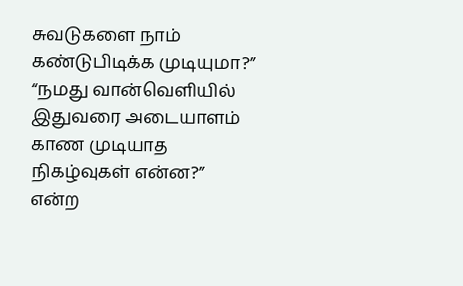சுவடுகளை நாம் கண்டுபிடிக்க முடியுமா?”
“நமது வான்வெளியில் இதுவரை அடையாளம் காண முடியாத நிகழ்வுகள் என்ன?”
என்ற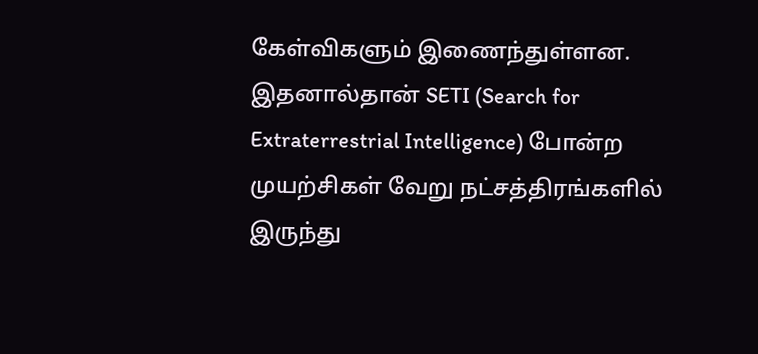கேள்விகளும் இணைந்துள்ளன. இதனால்தான் SETI (Search for Extraterrestrial Intelligence) போன்ற முயற்சிகள் வேறு நட்சத்திரங்களில் இருந்து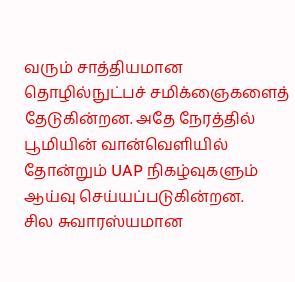வரும் சாத்தியமான தொழில்நுட்பச் சமிக்ஞைகளைத் தேடுகின்றன. அதே நேரத்தில் பூமியின் வான்வெளியில் தோன்றும் UAP நிகழ்வுகளும் ஆய்வு செய்யப்படுகின்றன.
சில சுவாரஸ்யமான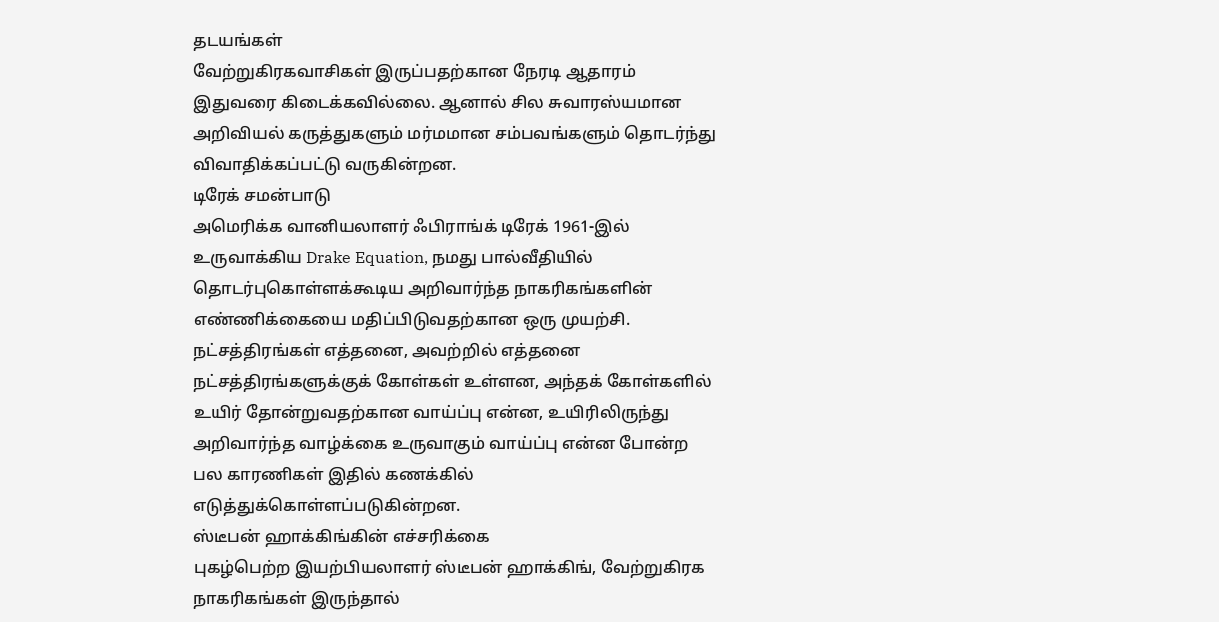தடயங்கள்
வேற்றுகிரகவாசிகள் இருப்பதற்கான நேரடி ஆதாரம் இதுவரை கிடைக்கவில்லை. ஆனால் சில சுவாரஸ்யமான அறிவியல் கருத்துகளும் மர்மமான சம்பவங்களும் தொடர்ந்து விவாதிக்கப்பட்டு வருகின்றன.
டிரேக் சமன்பாடு
அமெரிக்க வானியலாளர் ஃபிராங்க் டிரேக் 1961-இல் உருவாக்கிய Drake Equation, நமது பால்வீதியில் தொடர்புகொள்ளக்கூடிய அறிவார்ந்த நாகரிகங்களின் எண்ணிக்கையை மதிப்பிடுவதற்கான ஒரு முயற்சி.
நட்சத்திரங்கள் எத்தனை, அவற்றில் எத்தனை நட்சத்திரங்களுக்குக் கோள்கள் உள்ளன, அந்தக் கோள்களில் உயிர் தோன்றுவதற்கான வாய்ப்பு என்ன, உயிரிலிருந்து அறிவார்ந்த வாழ்க்கை உருவாகும் வாய்ப்பு என்ன போன்ற பல காரணிகள் இதில் கணக்கில் எடுத்துக்கொள்ளப்படுகின்றன.
ஸ்டீபன் ஹாக்கிங்கின் எச்சரிக்கை
புகழ்பெற்ற இயற்பியலாளர் ஸ்டீபன் ஹாக்கிங், வேற்றுகிரக நாகரிகங்கள் இருந்தால்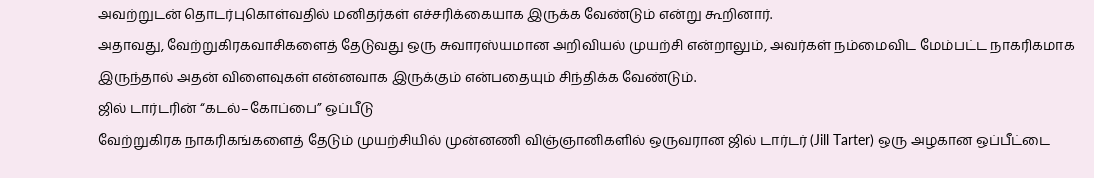அவற்றுடன் தொடர்புகொள்வதில் மனிதர்கள் எச்சரிக்கையாக இருக்க வேண்டும் என்று கூறினார்.
அதாவது, வேற்றுகிரகவாசிகளைத் தேடுவது ஒரு சுவாரஸ்யமான அறிவியல் முயற்சி என்றாலும், அவர்கள் நம்மைவிட மேம்பட்ட நாகரிகமாக இருந்தால் அதன் விளைவுகள் என்னவாக இருக்கும் என்பதையும் சிந்திக்க வேண்டும்.
ஜில் டார்டரின் “கடல்–கோப்பை” ஒப்பீடு
வேற்றுகிரக நாகரிகங்களைத் தேடும் முயற்சியில் முன்னணி விஞ்ஞானிகளில் ஒருவரான ஜில் டார்டர் (Jill Tarter) ஒரு அழகான ஒப்பீட்டை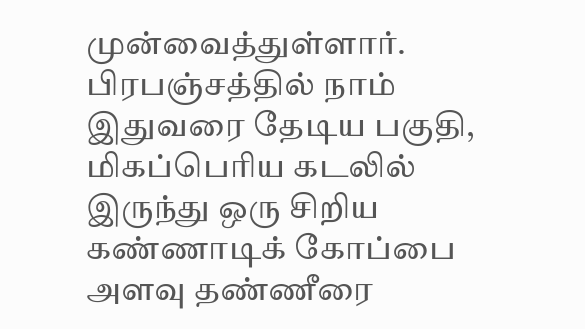முன்வைத்துள்ளார். பிரபஞ்சத்தில் நாம் இதுவரை தேடிய பகுதி, மிகப்பெரிய கடலில் இருந்து ஒரு சிறிய கண்ணாடிக் கோப்பை அளவு தண்ணீரை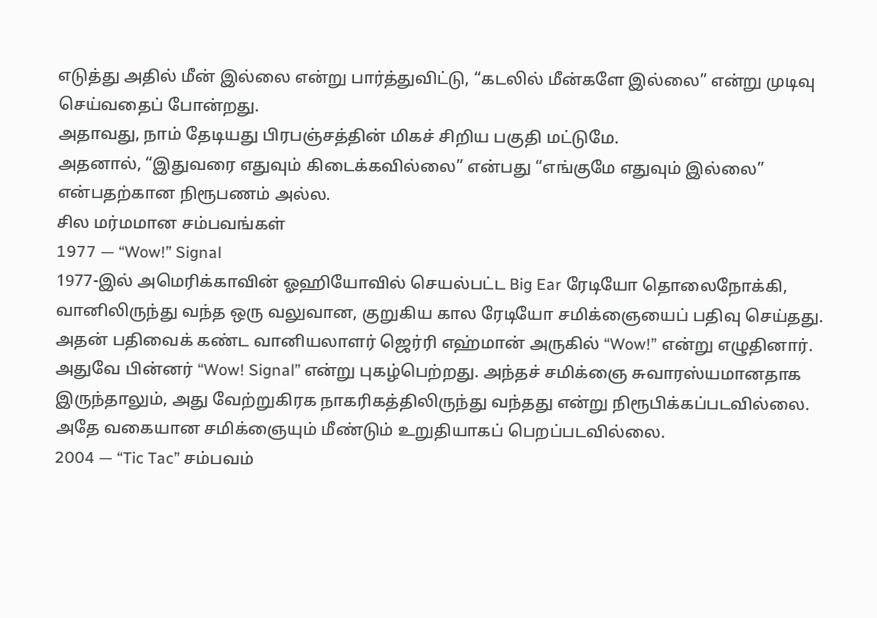எடுத்து அதில் மீன் இல்லை என்று பார்த்துவிட்டு, “கடலில் மீன்களே இல்லை” என்று முடிவு செய்வதைப் போன்றது.
அதாவது, நாம் தேடியது பிரபஞ்சத்தின் மிகச் சிறிய பகுதி மட்டுமே.
அதனால், “இதுவரை எதுவும் கிடைக்கவில்லை” என்பது “எங்குமே எதுவும் இல்லை” என்பதற்கான நிரூபணம் அல்ல.
சில மர்மமான சம்பவங்கள்
1977 — “Wow!” Signal
1977-இல் அமெரிக்காவின் ஓஹியோவில் செயல்பட்ட Big Ear ரேடியோ தொலைநோக்கி, வானிலிருந்து வந்த ஒரு வலுவான, குறுகிய கால ரேடியோ சமிக்ஞையைப் பதிவு செய்தது. அதன் பதிவைக் கண்ட வானியலாளர் ஜெர்ரி எஹ்மான் அருகில் “Wow!” என்று எழுதினார். அதுவே பின்னர் “Wow! Signal” என்று புகழ்பெற்றது. அந்தச் சமிக்ஞை சுவாரஸ்யமானதாக இருந்தாலும், அது வேற்றுகிரக நாகரிகத்திலிருந்து வந்தது என்று நிரூபிக்கப்படவில்லை. அதே வகையான சமிக்ஞையும் மீண்டும் உறுதியாகப் பெறப்படவில்லை.
2004 — “Tic Tac” சம்பவம்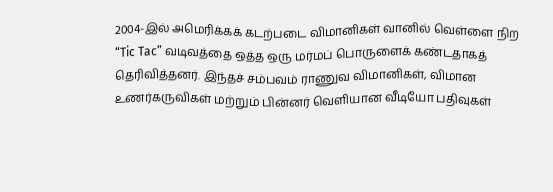2004-இல் அமெரிக்கக் கடற்படை விமானிகள் வானில் வெள்ளை நிற “Tic Tac” வடிவத்தை ஒத்த ஒரு மர்மப் பொருளைக் கண்டதாகத் தெரிவித்தனர். இந்தச் சம்பவம் ராணுவ விமானிகள், விமான உணர்கருவிகள் மற்றும் பின்னர் வெளியான வீடியோ பதிவுகள்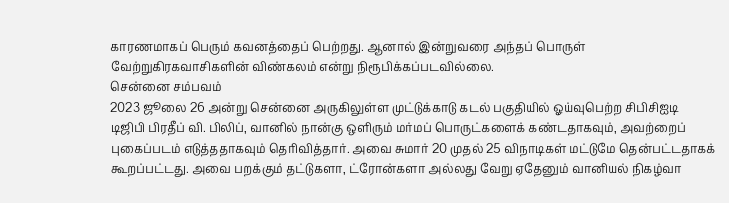காரணமாகப் பெரும் கவனத்தைப் பெற்றது. ஆனால் இன்றுவரை அந்தப் பொருள் வேற்றுகிரகவாசிகளின் விண்கலம் என்று நிரூபிக்கப்படவில்லை.
சென்னை சம்பவம்
2023 ஜூலை 26 அன்று சென்னை அருகிலுள்ள முட்டுக்காடு கடல் பகுதியில் ஓய்வுபெற்ற சிபிசிஐடி டிஜிபி பிரதீப் வி. பிலிப், வானில் நான்கு ஒளிரும் மர்மப் பொருட்களைக் கண்டதாகவும், அவற்றைப் புகைப்படம் எடுத்ததாகவும் தெரிவித்தார். அவை சுமார் 20 முதல் 25 விநாடிகள் மட்டுமே தென்பட்டதாகக் கூறப்பட்டது. அவை பறக்கும் தட்டுகளா, ட்ரோன்களா அல்லது வேறு ஏதேனும் வானியல் நிகழ்வா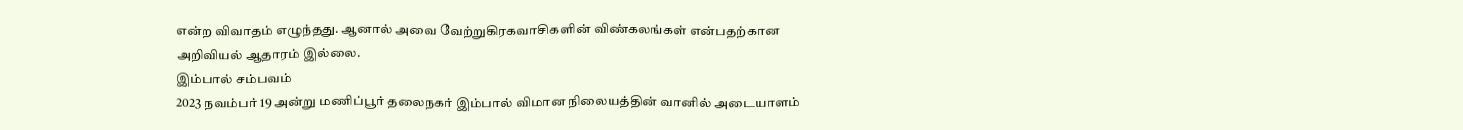என்ற விவாதம் எழுந்தது. ஆனால் அவை வேற்றுகிரகவாசிகளின் விண்கலங்கள் என்பதற்கான அறிவியல் ஆதாரம் இல்லை.
இம்பால் சம்பவம்
2023 நவம்பர் 19 அன்று மணிப்பூர் தலைநகர் இம்பால் விமான நிலையத்தின் வானில் அடையாளம்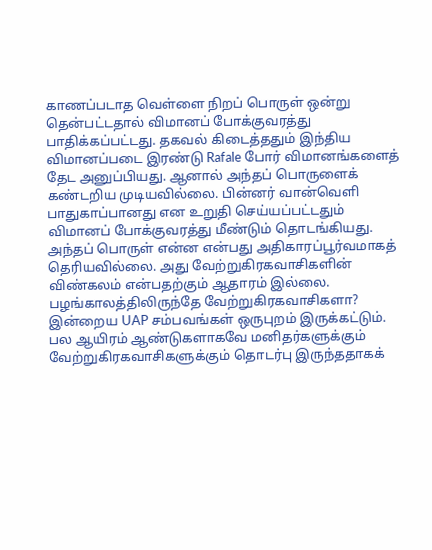காணப்படாத வெள்ளை நிறப் பொருள் ஒன்று தென்பட்டதால் விமானப் போக்குவரத்து பாதிக்கப்பட்டது. தகவல் கிடைத்ததும் இந்திய விமானப்படை இரண்டு Rafale போர் விமானங்களைத் தேட அனுப்பியது. ஆனால் அந்தப் பொருளைக் கண்டறிய முடியவில்லை. பின்னர் வான்வெளி பாதுகாப்பானது என உறுதி செய்யப்பட்டதும் விமானப் போக்குவரத்து மீண்டும் தொடங்கியது. அந்தப் பொருள் என்ன என்பது அதிகாரப்பூர்வமாகத் தெரியவில்லை. அது வேற்றுகிரகவாசிகளின் விண்கலம் என்பதற்கும் ஆதாரம் இல்லை.
பழங்காலத்திலிருந்தே வேற்றுகிரகவாசிகளா?
இன்றைய UAP சம்பவங்கள் ஒருபுறம் இருக்கட்டும். பல ஆயிரம் ஆண்டுகளாகவே மனிதர்களுக்கும் வேற்றுகிரகவாசிகளுக்கும் தொடர்பு இருந்ததாகக்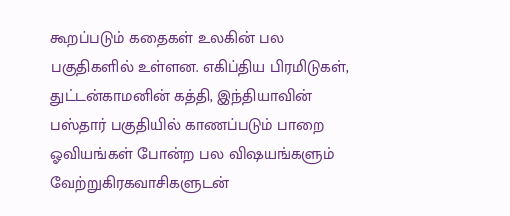கூறப்படும் கதைகள் உலகின் பல பகுதிகளில் உள்ளன. எகிப்திய பிரமிடுகள், துட்டன்காமனின் கத்தி, இந்தியாவின் பஸ்தார் பகுதியில் காணப்படும் பாறை ஓவியங்கள் போன்ற பல விஷயங்களும் வேற்றுகிரகவாசிகளுடன்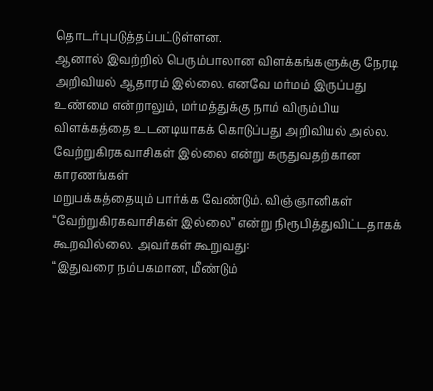தொடர்புபடுத்தப்பட்டுள்ளன.
ஆனால் இவற்றில் பெரும்பாலான விளக்கங்களுக்கு நேரடி அறிவியல் ஆதாரம் இல்லை. எனவே மர்மம் இருப்பது உண்மை என்றாலும், மர்மத்துக்கு நாம் விரும்பிய விளக்கத்தை உடனடியாகக் கொடுப்பது அறிவியல் அல்ல.
வேற்றுகிரகவாசிகள் இல்லை என்று கருதுவதற்கான காரணங்கள்
மறுபக்கத்தையும் பார்க்க வேண்டும். விஞ்ஞானிகள் “வேற்றுகிரகவாசிகள் இல்லை” என்று நிரூபித்துவிட்டதாகக் கூறவில்லை. அவர்கள் கூறுவது:
“இதுவரை நம்பகமான, மீண்டும்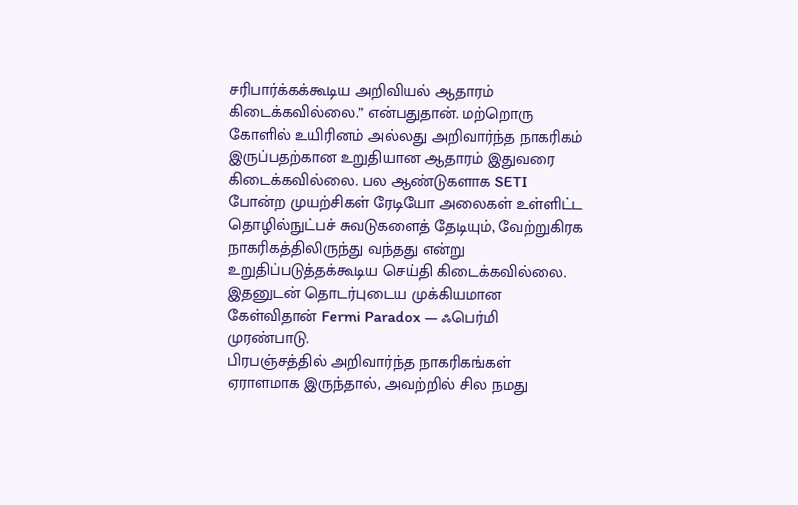சரிபார்க்கக்கூடிய அறிவியல் ஆதாரம் கிடைக்கவில்லை.” என்பதுதான். மற்றொரு கோளில் உயிரினம் அல்லது அறிவார்ந்த நாகரிகம் இருப்பதற்கான உறுதியான ஆதாரம் இதுவரை கிடைக்கவில்லை. பல ஆண்டுகளாக SETI போன்ற முயற்சிகள் ரேடியோ அலைகள் உள்ளிட்ட தொழில்நுட்பச் சுவடுகளைத் தேடியும், வேற்றுகிரக நாகரிகத்திலிருந்து வந்தது என்று உறுதிப்படுத்தக்கூடிய செய்தி கிடைக்கவில்லை.
இதனுடன் தொடர்புடைய முக்கியமான கேள்விதான் Fermi Paradox — ஃபெர்மி முரண்பாடு.
பிரபஞ்சத்தில் அறிவார்ந்த நாகரிகங்கள் ஏராளமாக இருந்தால், அவற்றில் சில நமது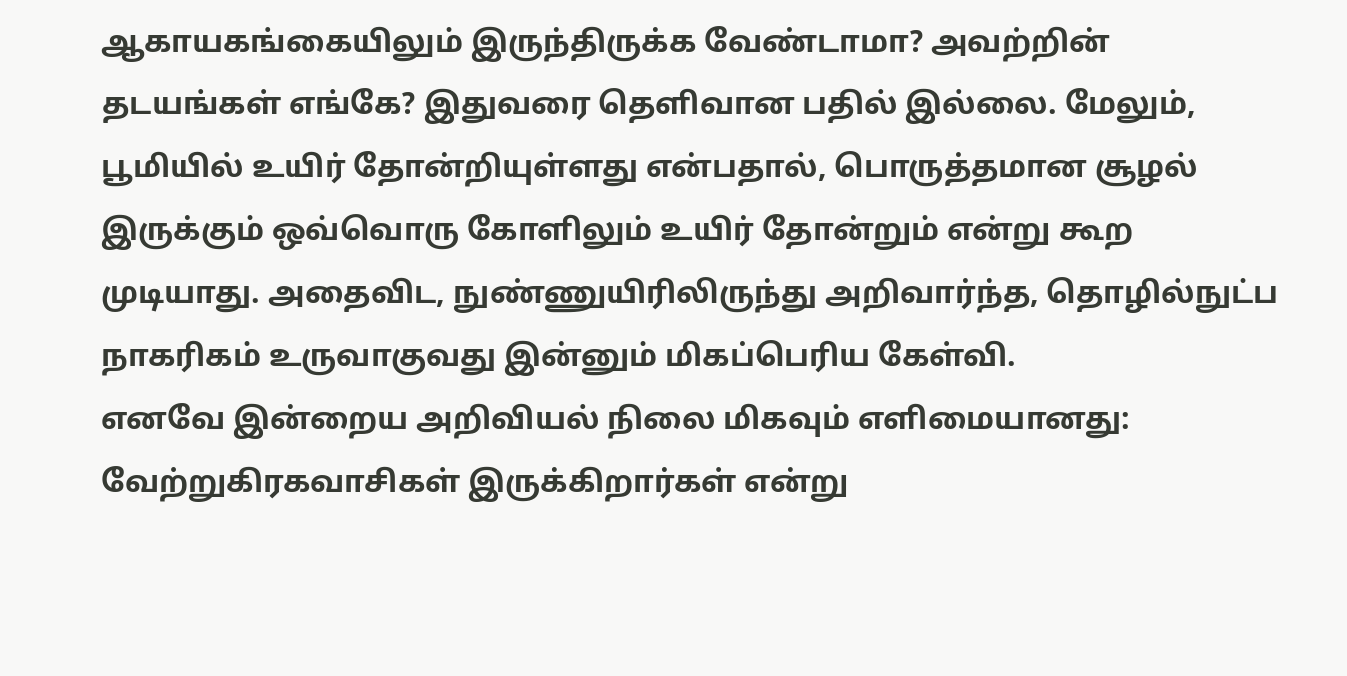ஆகாயகங்கையிலும் இருந்திருக்க வேண்டாமா? அவற்றின் தடயங்கள் எங்கே? இதுவரை தெளிவான பதில் இல்லை. மேலும், பூமியில் உயிர் தோன்றியுள்ளது என்பதால், பொருத்தமான சூழல் இருக்கும் ஒவ்வொரு கோளிலும் உயிர் தோன்றும் என்று கூற முடியாது. அதைவிட, நுண்ணுயிரிலிருந்து அறிவார்ந்த, தொழில்நுட்ப நாகரிகம் உருவாகுவது இன்னும் மிகப்பெரிய கேள்வி.
எனவே இன்றைய அறிவியல் நிலை மிகவும் எளிமையானது:
வேற்றுகிரகவாசிகள் இருக்கிறார்கள் என்று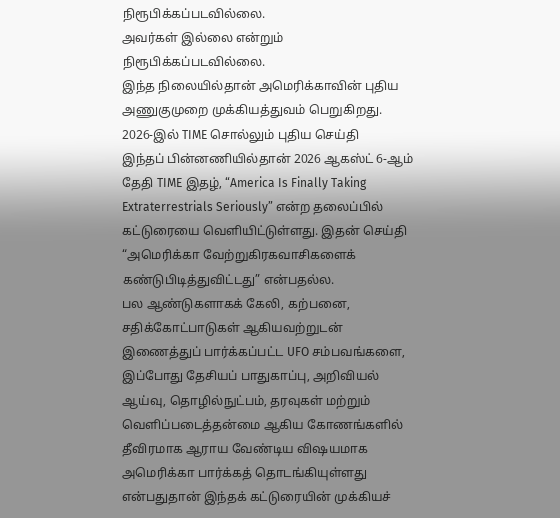நிரூபிக்கப்படவில்லை.
அவர்கள் இல்லை என்றும் நிரூபிக்கப்படவில்லை.
இந்த நிலையில்தான் அமெரிக்காவின் புதிய அணுகுமுறை முக்கியத்துவம் பெறுகிறது.
2026-இல் TIME சொல்லும் புதிய செய்தி
இந்தப் பின்னணியில்தான் 2026 ஆகஸ்ட் 6-ஆம் தேதி TIME இதழ், “America Is Finally Taking Extraterrestrials Seriously” என்ற தலைப்பில் கட்டுரையை வெளியிட்டுள்ளது. இதன் செய்தி “அமெரிக்கா வேற்றுகிரகவாசிகளைக் கண்டுபிடித்துவிட்டது” என்பதல்ல.
பல ஆண்டுகளாகக் கேலி, கற்பனை, சதிக்கோட்பாடுகள் ஆகியவற்றுடன் இணைத்துப் பார்க்கப்பட்ட UFO சம்பவங்களை, இப்போது தேசியப் பாதுகாப்பு, அறிவியல் ஆய்வு, தொழில்நுட்பம், தரவுகள் மற்றும் வெளிப்படைத்தன்மை ஆகிய கோணங்களில் தீவிரமாக ஆராய வேண்டிய விஷயமாக அமெரிக்கா பார்க்கத் தொடங்கியுள்ளது என்பதுதான் இந்தக் கட்டுரையின் முக்கியச்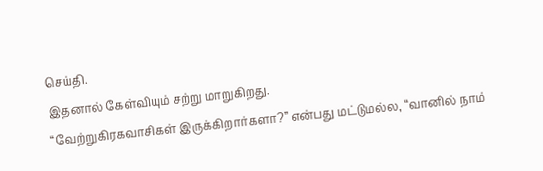செய்தி.
இதனால் கேள்வியும் சற்று மாறுகிறது.
“வேற்றுகிரகவாசிகள் இருக்கிறார்களா?” என்பது மட்டுமல்ல, “வானில் நாம்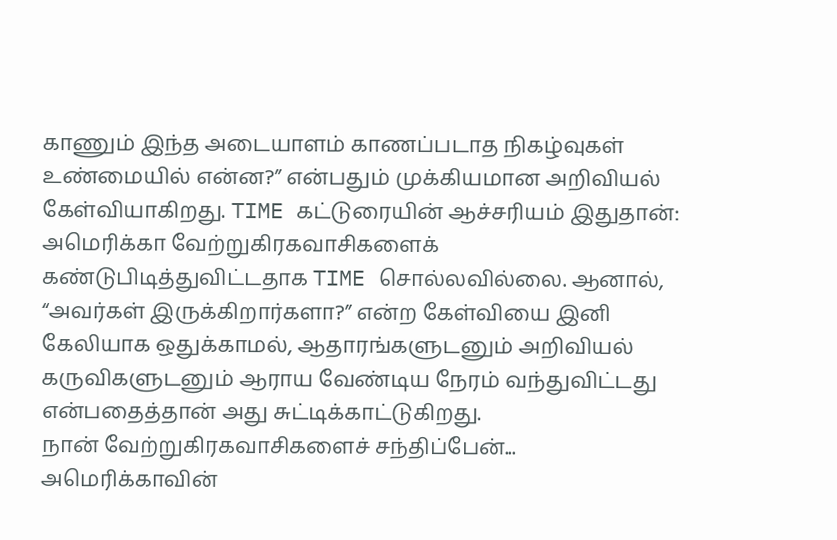காணும் இந்த அடையாளம் காணப்படாத நிகழ்வுகள் உண்மையில் என்ன?” என்பதும் முக்கியமான அறிவியல் கேள்வியாகிறது. TIME கட்டுரையின் ஆச்சரியம் இதுதான்:
அமெரிக்கா வேற்றுகிரகவாசிகளைக் கண்டுபிடித்துவிட்டதாக TIME சொல்லவில்லை. ஆனால், “அவர்கள் இருக்கிறார்களா?” என்ற கேள்வியை இனி கேலியாக ஒதுக்காமல், ஆதாரங்களுடனும் அறிவியல் கருவிகளுடனும் ஆராய வேண்டிய நேரம் வந்துவிட்டது என்பதைத்தான் அது சுட்டிக்காட்டுகிறது.
நான் வேற்றுகிரகவாசிகளைச் சந்திப்பேன்...
அமெரிக்காவின்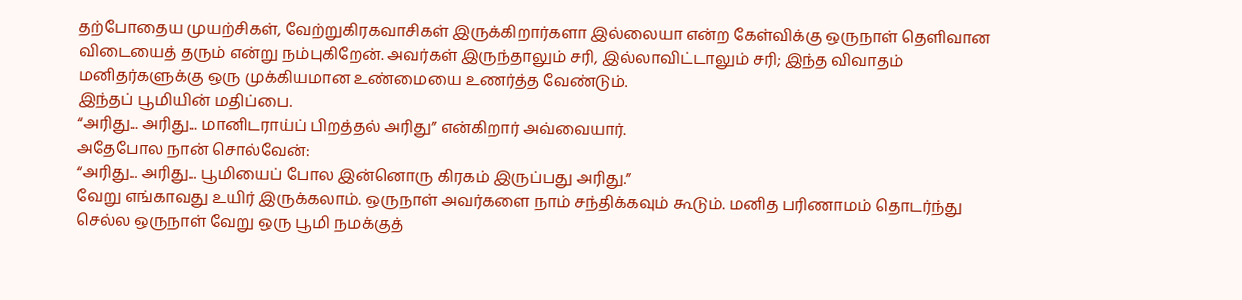தற்போதைய முயற்சிகள், வேற்றுகிரகவாசிகள் இருக்கிறார்களா இல்லையா என்ற கேள்விக்கு ஒருநாள் தெளிவான விடையைத் தரும் என்று நம்புகிறேன். அவர்கள் இருந்தாலும் சரி, இல்லாவிட்டாலும் சரி; இந்த விவாதம் மனிதர்களுக்கு ஒரு முக்கியமான உண்மையை உணர்த்த வேண்டும்.
இந்தப் பூமியின் மதிப்பை.
“அரிது... அரிது... மானிடராய்ப் பிறத்தல் அரிது” என்கிறார் அவ்வையார்.
அதேபோல நான் சொல்வேன்:
“அரிது... அரிது... பூமியைப் போல இன்னொரு கிரகம் இருப்பது அரிது.”
வேறு எங்காவது உயிர் இருக்கலாம். ஒருநாள் அவர்களை நாம் சந்திக்கவும் கூடும். மனித பரிணாமம் தொடர்ந்து செல்ல ஒருநாள் வேறு ஒரு பூமி நமக்குத்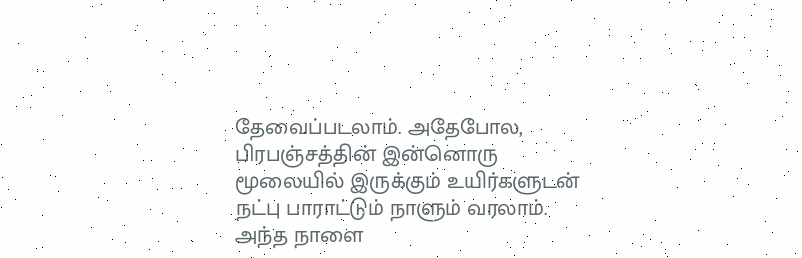தேவைப்படலாம். அதேபோல, பிரபஞ்சத்தின் இன்னொரு மூலையில் இருக்கும் உயிர்களுடன் நட்பு பாராட்டும் நாளும் வரலாம்.
அந்த நாளை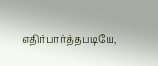எதிர்பார்த்தபடியே,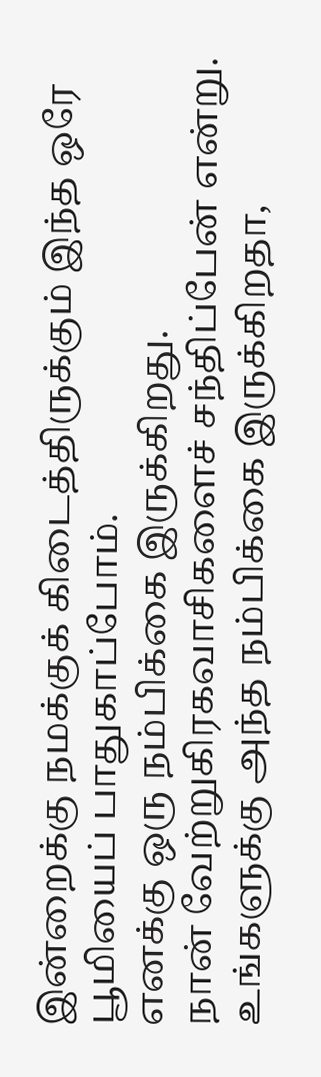இன்றைக்கு நமக்குக் கிடைத்திருக்கும் இந்த ஒரே பூமியைப் பாதுகாப்போம்.
எனக்கு ஒரு நம்பிக்கை இருக்கிறது.
நான் வேற்றுகிரகவாசிகளைச் சந்திப்பேன் என்று.
உங்களுக்கு அந்த நம்பிக்கை இருக்கிறதா,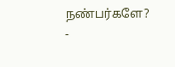நண்பர்களே?
-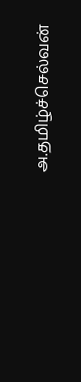அ.தமிழ்ச்செல்வன்